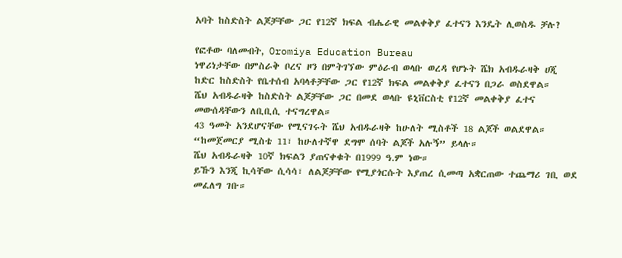አባት ከስድስት ልጆቻቸው ጋር የ12ኛ ክፍል ብሔራዊ መልቀቅያ ፈተናን እንዴት ሊወስዱ ቻሉ?

የፎቶው ባለመብት, Oromiya Education Bureau
ነዋሪነታቸው በምስራቅ ቦረና ዞን በምትገኘው ምዕራብ ወላቡ ወረዳ የሆኑት ሼክ አብዱራዛቅ ሀጂ ከድር ከስድስት የቤተሰብ አባላቶቻቸው ጋር የ12ኛ ክፍል መልቀቅያ ፈተናን በጋራ ወስደዋል።
ሼህ አብዱራዛቅ ከስድስት ልጆቻቸው ጋር በመደ ወላቡ ዩኒቨርስቲ የ12ኛ መልቀቅያ ፈተና መውሰዳቸውን ለቢቢሲ ተናግረዋል።
43 ዓመት አንደሆናቸው የሚናገሩት ሼህ አብዱራዛቅ ከሁለት ሚስቶች 18 ልጆች ወልደዋል።
“ከመጀመርያ ሚስቴ 11፣ ከሁለተኛዋ ደግሞ ሰባት ልጆች አሉኝ” ይላሉ።
ሼህ አብዱራዛቅ 10ኛ ክፍልን ያጠናቀቁት በ1999 ዓ.ም ነው።
ይኹን እንጂ ኪሳቸው ሲሳሳ፣ ለልጆቻቸው የሚያጎርሱት እያጠረ ሲመጣ አቋርጠው ተጨማሪ ገቢ ወደ መፈለግ ገቡ።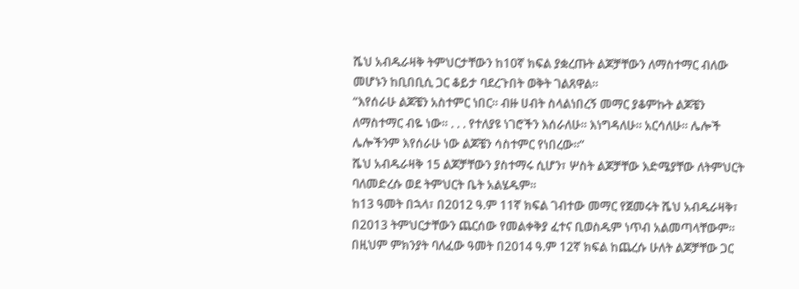ሼህ አብዱራዛቅ ትምህርታቸውን ከ10ኛ ክፍል ያቋረጡት ልጆቻቸውን ለማስተማር ብለው መሆኑን ከቢበቢሲ ጋር ቆይታ ባደረጉበት ወቅት ገልጸዋል።
“እየሰራሁ ልጆቼን አስተምር ነበር። ብዙ ሀብት ስላልነበረኝ መማር ያቆምኩት ልጆቼን ለማስተማር ብዬ ነው። . . . የተለያዩ ነገሮችን እሰራለሁ። እነግዳለሁ። አርሳለሁ። ሌሎች ሌሎችንም እየሰራሁ ነው ልጆቼን ሳስተምር የነበረው።”
ሼህ አብዱራዛቅ 15 ልጆቻቸውን ያስተማሩ ሲሆን፣ ሦስት ልጆቻቸው እድሜያቸው ለትምህርት ባለመድረሱ ወደ ትምህርት ቤት አልሄዱም።
ከ13 ዓመት በኋላ፣ በ2012 ዓ.ም 11ኛ ክፍል ገብተው መማር የጀመሩት ሼህ አብዱራዛቅ፣ በ2013 ትምህርታቸውን ጨርሰው የመልቀቅያ ፈተና ቢወስዱም ነጥብ አልመጣላቸውም።
በዚህም ምክንያት ባለፈው ዓመት በ2014 ዓ.ም 12ኛ ክፍል ከጨረሱ ሁለት ልጆቻቸው ጋር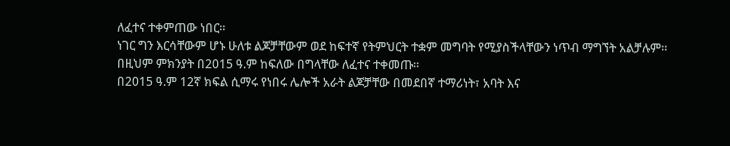ለፈተና ተቀምጠው ነበር።
ነገር ግን እርሳቸውም ሆኑ ሁለቱ ልጆቻቸውም ወደ ከፍተኛ የትምህርት ተቋም መግባት የሚያስችላቸውን ነጥብ ማግኘት አልቻሉም።
በዚህም ምክንያት በ2015 ዓ.ም ከፍለው በግላቸው ለፈተና ተቀመጡ።
በ2015 ዓ.ም 12ኛ ክፍል ሲማሩ የነበሩ ሌሎች አራት ልጆቻቸው በመደበኛ ተማሪነት፣ አባት እና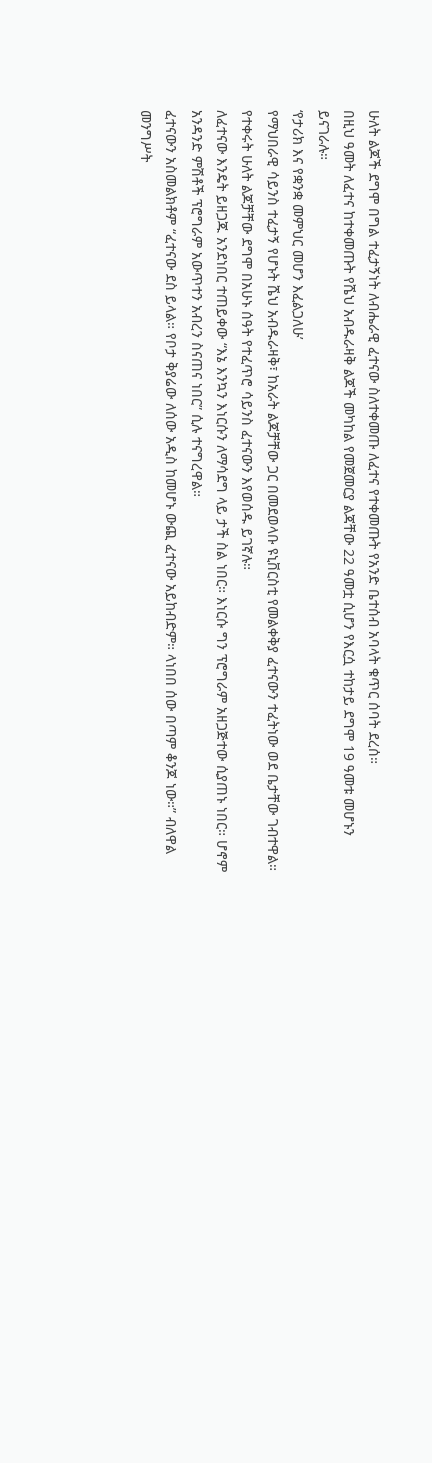ሁለት ልጆች ደግሞ በግል ተፈታኝነት ለብሔራዊ ፈተናው ስለተቀመጡ ለፈተና የተቀመጡት የአንድ ቤተሰብ አባላት ቁጥር ሰባት ደረሰ።
በዚህ ዓመት ለፈተና ከተቀመጡት የሼህ አብዱራዛቅ ልጆች መካከል የመጀመርያ ልጃቸው 22 ዓመቷ ሲሆን የእርሷ ተከታይ ደግሞ 19 ዓመቱ መሆኑን ይናገራሉ።
‘የታሪክ እና የቋንቋ መምህር መሆን እፈልጋለሁ’
የማህበራዊ ሳይንስ ተፈታኝ የሆኑት ሼህ አብዱራዛቅ፣ ከአራት ልጆቻቸው ጋር በመደወላቡ ዩኒቨርስቲ የመልቀቅያ ፈተናውን ተፈትነው ወደ ቤታቸው ገብተዋል።
የተቀሩት ሁለት ልጆቻቸው ደግሞ በአሁኑ ሰዓት የተፈጥሮ ሳይንስ ፈተናውን እየወሰዱ ይገኛሉ።
ለፈተናው እንዴት ይዘጋጁ አንደነበር ተጠይቀው “እኔ እንኳን እነርሱን ለማሳደግ ላይ ታች ስል ነበር። እነርሱ ግን ፕሮግራም አዘጋጅተው ሲያጠኑ ነበር። ሆኖም አንዳንድ ምሽቶች ፕሮግራም አውጥተን አብረን ስናጠና ነበር” ሲሉ ተናግረዋል።
ፈተናውን አስመልክቶም “ፈተናው ደስ ይላል። የቦታ ቅያሬው ለሰው አዲስ ከመሆኑ ውጪ ፈተናው አይከብድም። ላነበበ ሰው በጣም ቆንጆ ነው።” ብለዋል
መንግሥት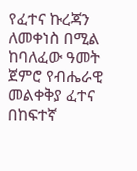የፈተና ኩረጃን ለመቀነስ በሚል ከባለፈው ዓመት ጀምሮ የብሔራዊ መልቀቅያ ፈተና በከፍተኛ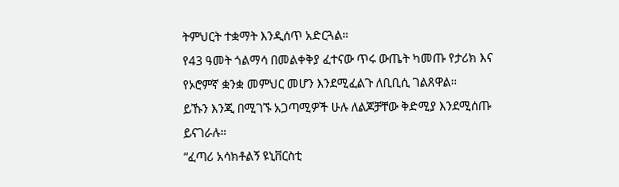ትምህርት ተቋማት እንዲሰጥ አድርጓል።
የ43 ዓመት ጎልማሳ በመልቀቅያ ፈተናው ጥሩ ውጤት ካመጡ የታሪክ እና የኦሮምኛ ቋንቋ መምህር መሆን እንደሚፈልጉ ለቢቢሲ ገልጸዋል።
ይኹን እንጂ በሚገኙ አጋጣሚዎች ሁሉ ለልጆቻቸው ቅድሚያ እንደሚሰጡ ይናገራሉ።
“ፈጣሪ አሳክቶልኝ ዩኒቨርስቲ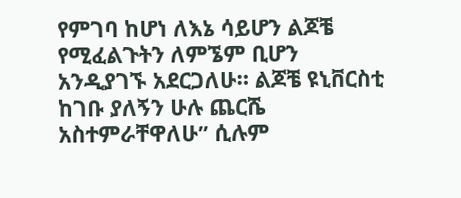የምገባ ከሆነ ለእኔ ሳይሆን ልጆቼ የሚፈልጉትን ለምኜም ቢሆን አንዲያገኙ አደርጋለሁ። ልጆቼ ዩኒቨርስቲ ከገቡ ያለኝን ሁሉ ጨርሼ አስተምራቸዋለሁ” ሲሉም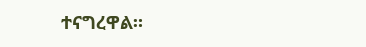ተናግረዋል።